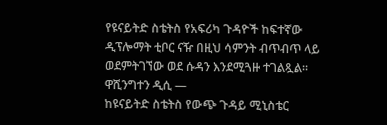የዩናይትድ ስቴትስ የአፍሪካ ጉዳዮች ከፍተኛው ዲፕሎማት ቲቦር ናዥ በዚህ ሳምንት ብጥብጥ ላይ ወደምትገኘው ወደ ሱዳን እንደሚጓዙ ተገልጿል።
ዋሺንግተን ዲሲ —
ከዩናይትድ ስቴትስ የውጭ ጉዳይ ሚኒስቴር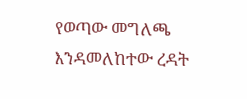የወጣው መግለጫ እንዳመለከተው ረዳት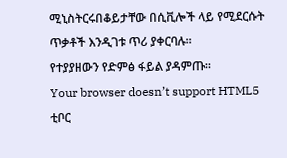ሚኒስትርሩበቆይታቸው በሲቪሎች ላይ የሚደርሱት ጥቃቶች እንዲገቱ ጥሪ ያቀርባሉ።
የተያያዘውን የድምፅ ፋይል ያዳምጡ።
Your browser doesn’t support HTML5
ቲቦር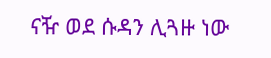ናዥ ወደ ሱዳን ሊጓዙ ነው